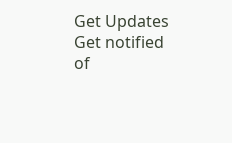Get Updates
Get notified of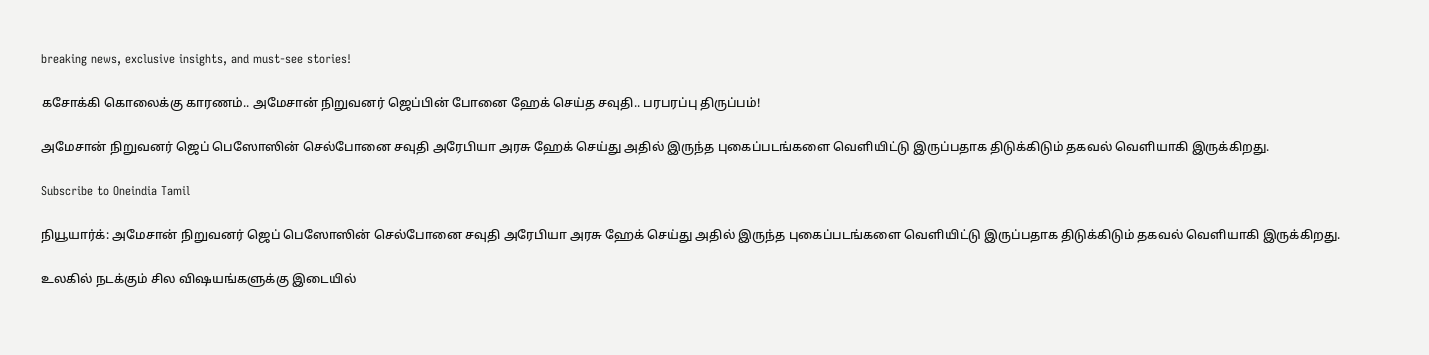breaking news, exclusive insights, and must-see stories!

கசோக்கி கொலைக்கு காரணம்.. அமேசான் நிறுவனர் ஜெப்பின் போனை ஹேக் செய்த சவுதி.. பரபரப்பு திருப்பம்!

அமேசான் நிறுவனர் ஜெப் பெஸோஸின் செல்போனை சவுதி அரேபியா அரசு ஹேக் செய்து அதில் இருந்த புகைப்படங்களை வெளியிட்டு இருப்பதாக திடுக்கிடும் தகவல் வெளியாகி இருக்கிறது.

Subscribe to Oneindia Tamil

நியூயார்க்: அமேசான் நிறுவனர் ஜெப் பெஸோஸின் செல்போனை சவுதி அரேபியா அரசு ஹேக் செய்து அதில் இருந்த புகைப்படங்களை வெளியிட்டு இருப்பதாக திடுக்கிடும் தகவல் வெளியாகி இருக்கிறது.

உலகில் நடக்கும் சில விஷயங்களுக்கு இடையில்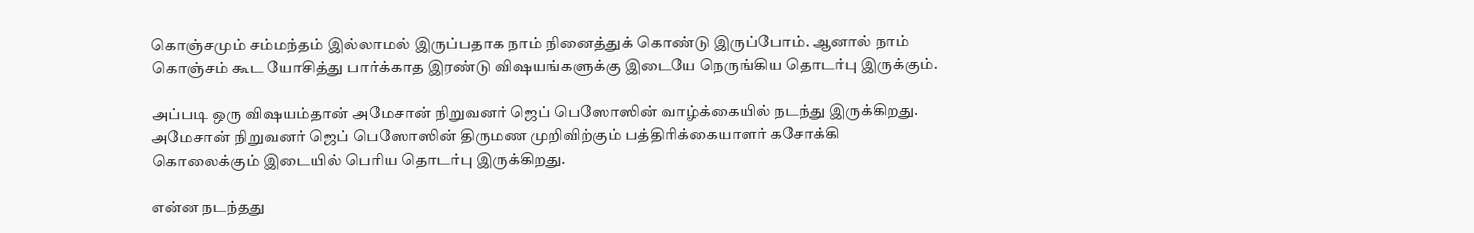கொஞ்சமும் சம்மந்தம் இல்லாமல் இருப்பதாக நாம் நினைத்துக் கொண்டு இருப்போம். ஆனால் நாம் கொஞ்சம் கூட யோசித்து பார்க்காத இரண்டு விஷயங்களுக்கு இடையே நெருங்கிய தொடர்பு இருக்கும்.

அப்படி ஒரு விஷயம்தான் அமேசான் நிறுவனர் ஜெப் பெஸோஸின் வாழ்க்கையில் நடந்து இருக்கிறது. அமேசான் நிறுவனர் ஜெப் பெஸோஸின் திருமண முறிவிற்கும் பத்திரிக்கையாளர் கசோக்கி கொலைக்கும் இடையில் பெரிய தொடர்பு இருக்கிறது.

என்ன நடந்தது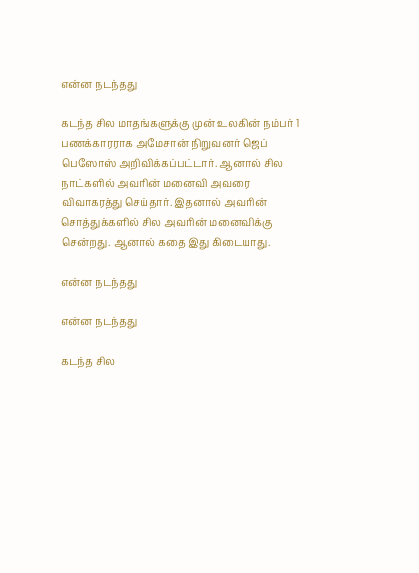என்ன நடந்தது

கடந்த சில மாதங்களுக்கு முன் உலகின் நம்பர் 1 பணக்காரராக அமேசான் நிறுவனர் ஜெப் பெஸோஸ் அறிவிக்கப்பட்டார். ஆனால் சில நாட்களில் அவரின் மனைவி அவரை விவாகரத்து செய்தார். இதனால் அவரின் சொத்துக்களில் சில அவரின் மனைவிக்கு சென்றது. ஆனால் கதை இது கிடையாது.

என்ன நடந்தது

என்ன நடந்தது

கடந்த சில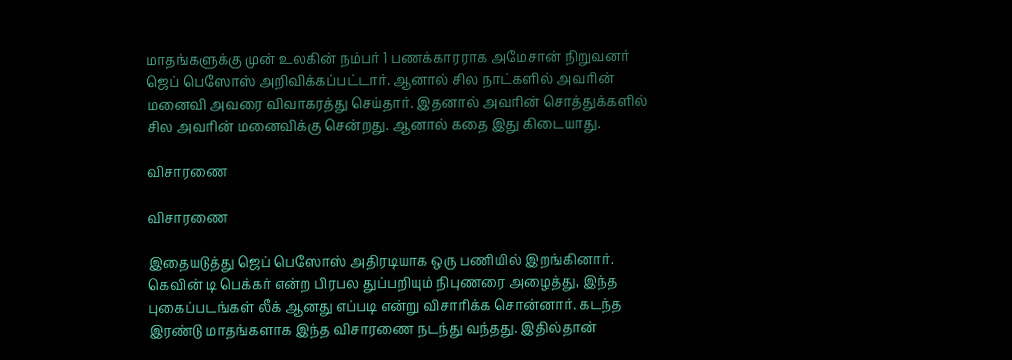மாதங்களுக்கு முன் உலகின் நம்பர் 1 பணக்காரராக அமேசான் நிறுவனர் ஜெப் பெஸோஸ் அறிவிக்கப்பட்டார். ஆனால் சில நாட்களில் அவரின் மனைவி அவரை விவாகரத்து செய்தார். இதனால் அவரின் சொத்துக்களில் சில அவரின் மனைவிக்கு சென்றது. ஆனால் கதை இது கிடையாது.

விசாரணை

விசாரணை

இதையடுத்து ஜெப் பெஸோஸ் அதிரடியாக ஒரு பணியில் இறங்கினார். கெவின் டி பெக்கர் என்ற பிரபல துப்பறியும் நிபுணரை அழைத்து, இந்த புகைப்படங்கள் லீக் ஆனது எப்படி என்று விசாரிக்க சொன்னார். கடந்த இரண்டு மாதங்களாக இந்த விசாரணை நடந்து வந்தது. இதில்தான்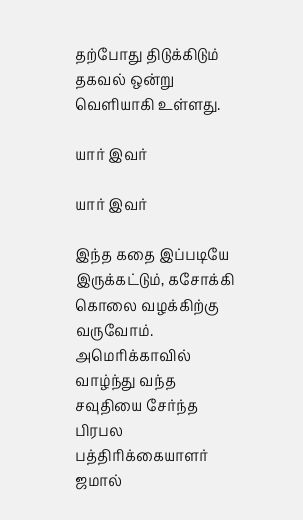தற்போது திடுக்கிடும் தகவல் ஒன்று வெளியாகி உள்ளது.

யார் இவர்

யார் இவர்

இந்த கதை இப்படியே இருக்கட்டும், கசோக்கி கொலை வழக்கிற்கு வருவோம். அமெரிக்காவில் வாழ்ந்து வந்த சவுதியை சேர்ந்த பிரபல பத்திரிக்கையாளர் ஜமால்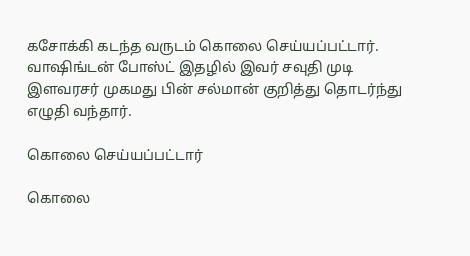கசோக்கி கடந்த வருடம் கொலை செய்யப்பட்டார். வாஷிங்டன் போஸ்ட் இதழில் இவர் சவுதி முடி இளவரசர் முகமது பின் சல்மான் குறித்து தொடர்ந்து எழுதி வந்தார்.

கொலை செய்யப்பட்டார்

கொலை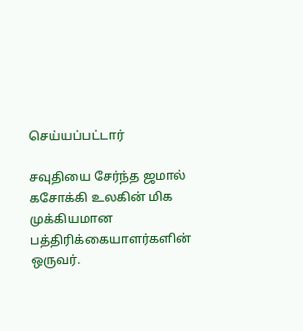செய்யப்பட்டார்

சவுதியை சேர்ந்த ஜமால் கசோக்கி உலகின் மிக முக்கியமான பத்திரிக்கையாளர்களின் ஒருவர்.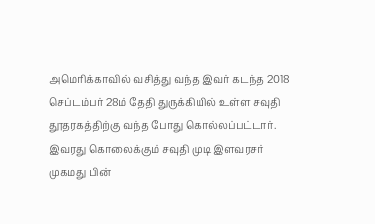அமெரிக்காவில் வசித்து வந்த இவர் கடந்த 2018 செப்டம்பர் 28ம் தேதி துருக்கியில் உள்ள சவுதி தூதரகத்திற்கு வந்த போது கொல்லப்பட்டார். இவரது கொலைக்கும் சவுதி முடி இளவரசர் முகமது பின்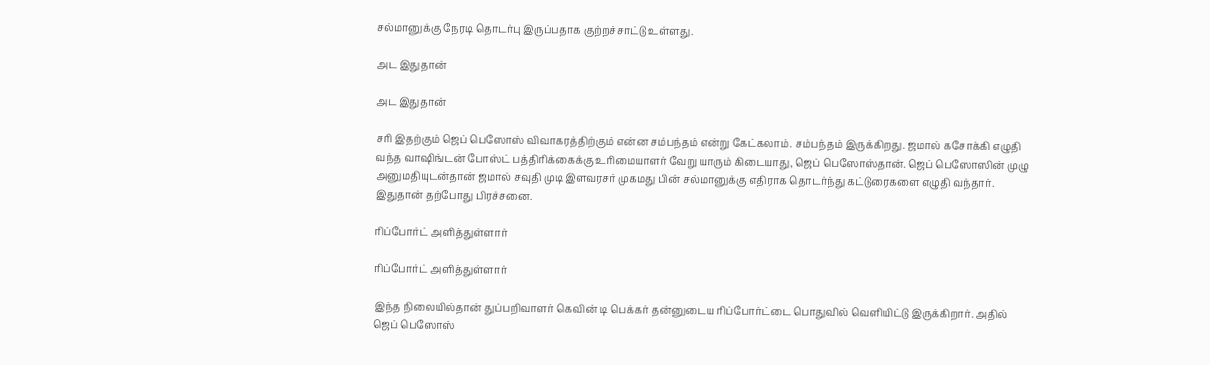சல்மானுக்கு நேரடி தொடர்பு இருப்பதாக குற்றச்சாட்டு உள்ளது.

அட இதுதான்

அட இதுதான்

சரி இதற்கும் ஜெப் பெஸோஸ் விவாகரத்திற்கும் என்ன சம்பந்தம் என்று கேட்கலாம். சம்பந்தம் இருக்கிறது. ஜமால் கசோக்கி எழுதி வந்த வாஷிங்டன் போஸ்ட் பத்திரிக்கைக்கு உரிமையாளர் வேறு யாரும் கிடையாது, ஜெப் பெஸோஸ்தான். ஜெப் பெஸோஸின் முழு அனுமதியுடன்தான் ஜமால் சவுதி முடி இளவரசர் முகமது பின் சல்மானுக்கு எதிராக தொடர்ந்து கட்டுரைகளை எழுதி வந்தார். இதுதான் தற்போது பிரச்சனை.

ரிப்போர்ட் அளித்துள்ளார்

ரிப்போர்ட் அளித்துள்ளார்

இந்த நிலையில்தான் துப்பறிவாளர் கெவின் டி பெக்கர் தன்னுடைய ரிப்போர்ட்டை பொதுவில் வெளியிட்டு இருக்கிறார். அதில் ஜெப் பெஸோஸ்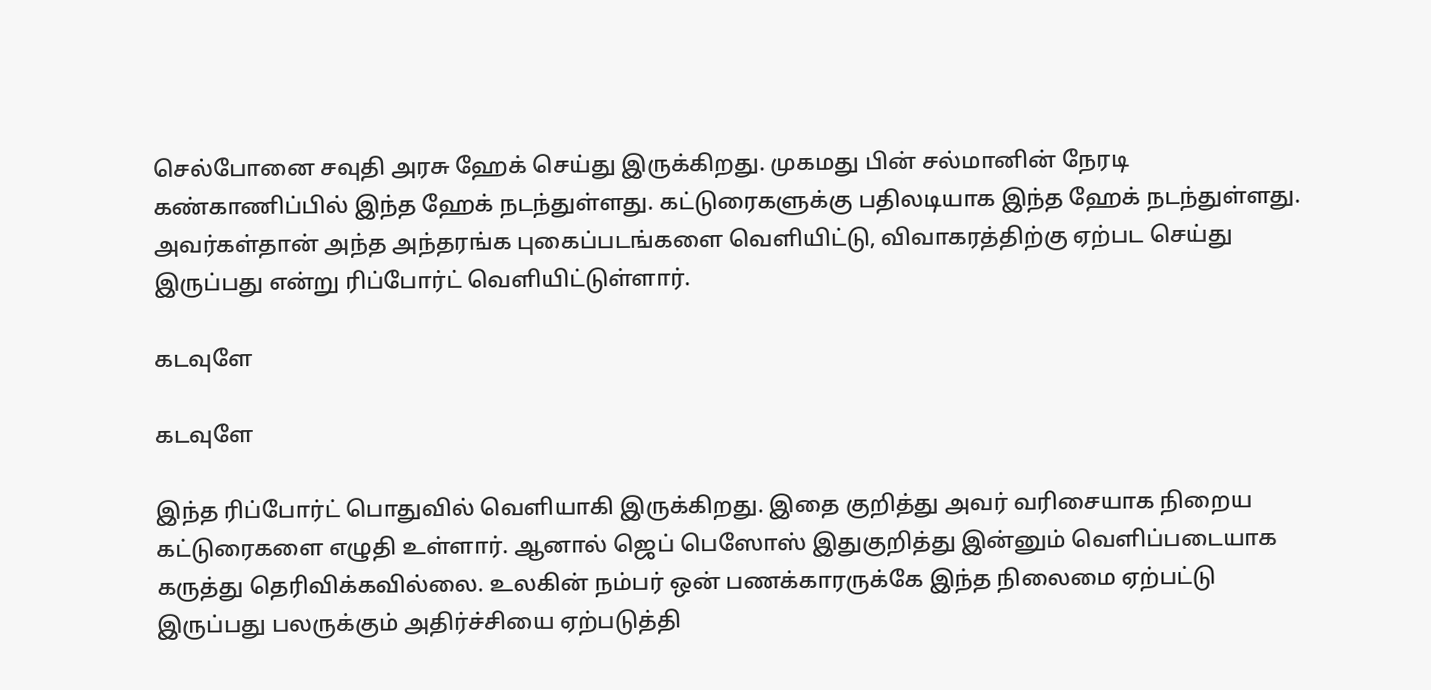செல்போனை சவுதி அரசு ஹேக் செய்து இருக்கிறது. முகமது பின் சல்மானின் நேரடி கண்காணிப்பில் இந்த ஹேக் நடந்துள்ளது. கட்டுரைகளுக்கு பதிலடியாக இந்த ஹேக் நடந்துள்ளது. அவர்கள்தான் அந்த அந்தரங்க புகைப்படங்களை வெளியிட்டு, விவாகரத்திற்கு ஏற்பட செய்து இருப்பது என்று ரிப்போர்ட் வெளியிட்டுள்ளார்.

கடவுளே

கடவுளே

இந்த ரிப்போர்ட் பொதுவில் வெளியாகி இருக்கிறது. இதை குறித்து அவர் வரிசையாக நிறைய கட்டுரைகளை எழுதி உள்ளார். ஆனால் ஜெப் பெஸோஸ் இதுகுறித்து இன்னும் வெளிப்படையாக கருத்து தெரிவிக்கவில்லை. உலகின் நம்பர் ஒன் பணக்காரருக்கே இந்த நிலைமை ஏற்பட்டு இருப்பது பலருக்கும் அதிர்ச்சியை ஏற்படுத்தி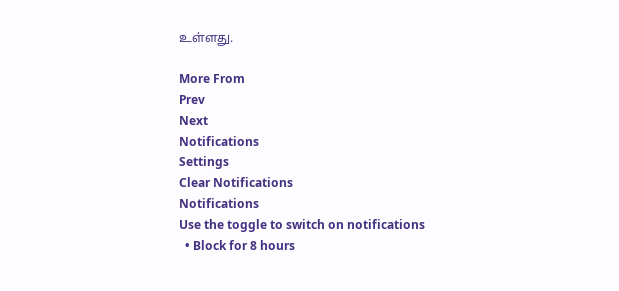உள்ளது.

More From
Prev
Next
Notifications
Settings
Clear Notifications
Notifications
Use the toggle to switch on notifications
  • Block for 8 hours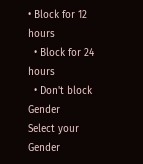• Block for 12 hours
  • Block for 24 hours
  • Don't block
Gender
Select your Gender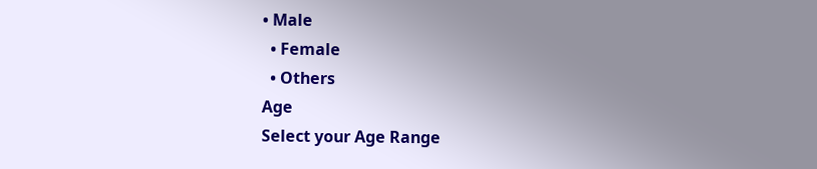• Male
  • Female
  • Others
Age
Select your Age Range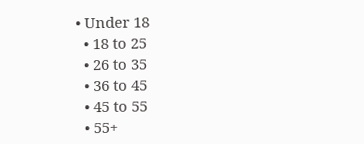• Under 18
  • 18 to 25
  • 26 to 35
  • 36 to 45
  • 45 to 55
  • 55+